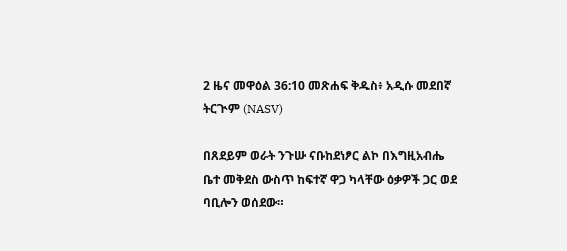2 ዜና መዋዕል 36:10 መጽሐፍ ቅዱስ፥ አዲሱ መደበኛ ትርጒም (NASV)

በጸደይም ወራት ንጉሡ ናቡከደነፆር ልኮ በእግዚአብሔ ቤተ መቅደስ ውስጥ ከፍተኛ ዋጋ ካላቸው ዕቃዎች ጋር ወደ ባቢሎን ወሰደው።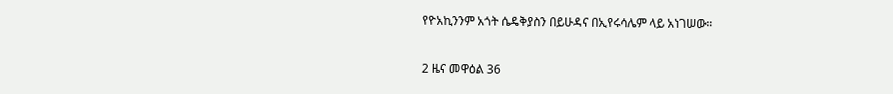የዮአኪንንም አጎት ሴዴቅያስን በይሁዳና በኢየሩሳሌም ላይ አነገሠው።

2 ዜና መዋዕል 36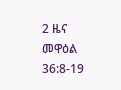2 ዜና መዋዕል 36:8-19